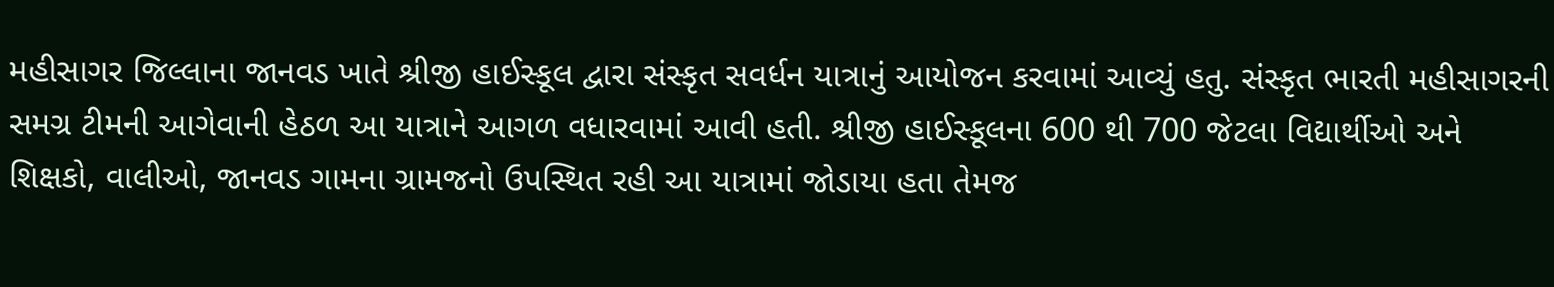મહીસાગર જિલ્લાના જાનવડ ખાતે શ્રીજી હાઈસ્કૂલ દ્વારા સંસ્કૃત સવર્ધન યાત્રાનું આયોજન કરવામાં આવ્યું હતુ. સંસ્કૃત ભારતી મહીસાગરની સમગ્ર ટીમની આગેવાની હેઠળ આ યાત્રાને આગળ વધારવામાં આવી હતી. શ્રીજી હાઈસ્કૂલના 600 થી 700 જેટલા વિદ્યાર્થીઓ અને શિક્ષકો, વાલીઓ, જાનવડ ગામના ગ્રામજનો ઉપસ્થિત રહી આ યાત્રામાં જોડાયા હતા તેમજ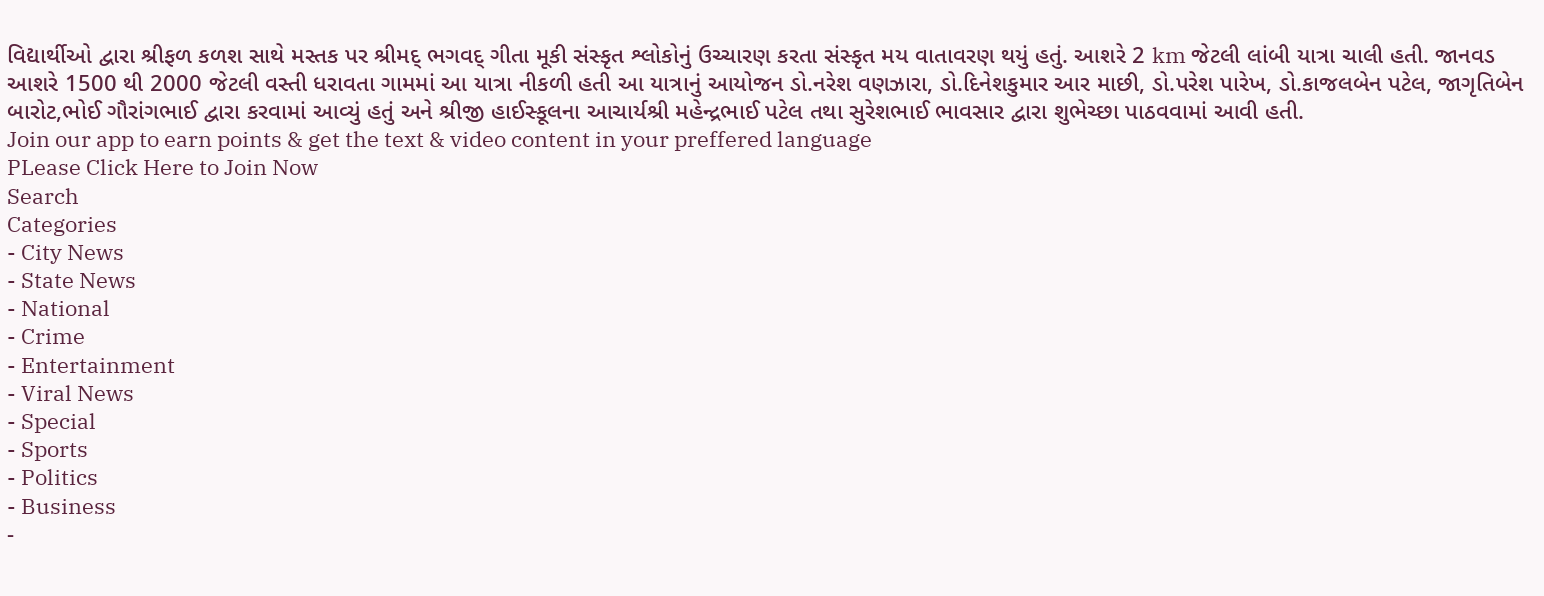વિદ્યાર્થીઓ દ્વારા શ્રીફળ કળશ સાથે મસ્તક પર શ્રીમદ્ ભગવદ્ ગીતા મૂકી સંસ્કૃત શ્લોકોનું ઉચ્ચારણ કરતા સંસ્કૃત મય વાતાવરણ થયું હતું. આશરે 2 km જેટલી લાંબી યાત્રા ચાલી હતી. જાનવડ આશરે 1500 થી 2000 જેટલી વસ્તી ધરાવતા ગામમાં આ યાત્રા નીકળી હતી આ યાત્રાનું આયોજન ડો.નરેશ વણઝારા, ડો.દિનેશકુમાર આર માછી, ડો.પરેશ પારેખ, ડો.કાજલબેન પટેલ, જાગૃતિબેન બારોટ,ભોઈ ગૌરાંગભાઈ દ્વારા કરવામાં આવ્યું હતું અને શ્રીજી હાઈસ્કૂલના આચાર્યશ્રી મહેન્દ્રભાઈ પટેલ તથા સુરેશભાઈ ભાવસાર દ્વારા શુભેચ્છા પાઠવવામાં આવી હતી.
Join our app to earn points & get the text & video content in your preffered language
PLease Click Here to Join Now
Search
Categories
- City News
- State News
- National
- Crime
- Entertainment
- Viral News
- Special
- Sports
- Politics
- Business
-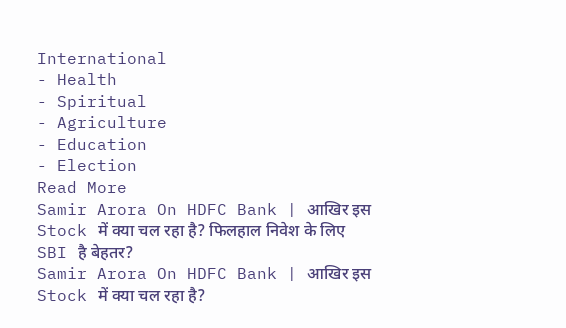International
- Health
- Spiritual
- Agriculture
- Education
- Election
Read More
Samir Arora On HDFC Bank | आखिर इस Stock में क्या चल रहा है? फिलहाल निवेश के लिए SBI है बेहतर?
Samir Arora On HDFC Bank | आखिर इस Stock में क्या चल रहा है?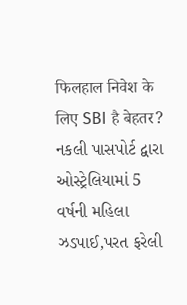फिलहाल निवेश के लिए SBI है बेहतर?
નકલી પાસપોર્ટ દ્વારા ઓસ્ટ્રેલિયામાં 5 વર્ષની મહિલા ઝડપાઈ,પરત ફરેલી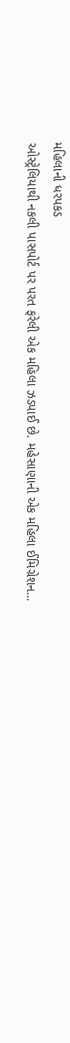મહિલાની ધરપકડ
ઓસ્ટ્રેલિયાથી નકલી પાસપોર્ટ પર પરત ફરેલી એક મહિલા ઝડપાઈ છે. મહેસાણાની એક મહિલા ઈમિગ્રેશન...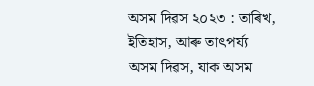অসম দিৱস ২০২৩ : তাৰিখ, ইতিহাস, আৰু তাৎপৰ্য্য
অসম দিৱস, যাক অসম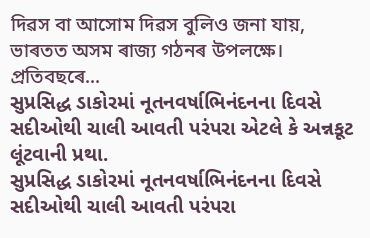দিৱস বা আসোম দিৱস বুলিও জনা যায়, ভাৰতত অসম ৰাজ্য গঠনৰ উপলক্ষে।
প্ৰতিবছৰে...
સુપ્રસિદ્ધ ડાકોરમાં નૂતનવર્ષાભિનંદનના દિવસે સદીઓથી ચાલી આવતી પરંપરા એટલે કે અન્નકૂટ લૂંટવાની પ્રથા.
સુપ્રસિદ્ધ ડાકોરમાં નૂતનવર્ષાભિનંદનના દિવસે સદીઓથી ચાલી આવતી પરંપરા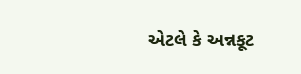એટલે કે અન્નકૂટ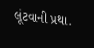લૂંટવાની પ્રથા.